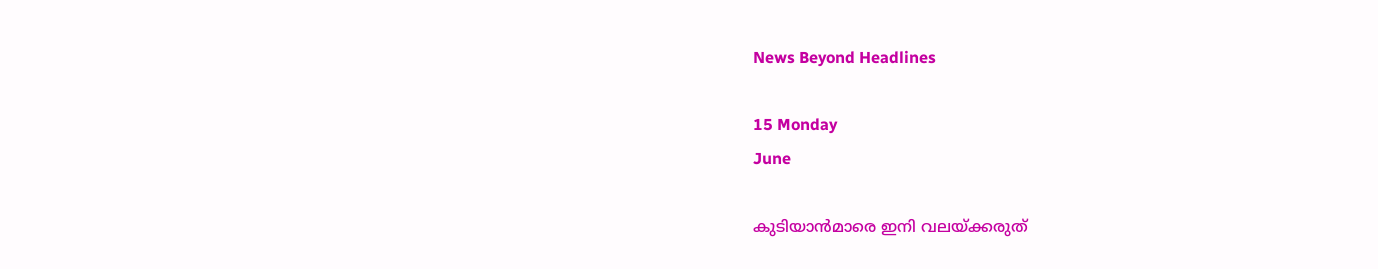News Beyond Headlines

15 Monday
June

കുടിയാന്‍മാരെ ഇനി വലയ്ക്കരുത്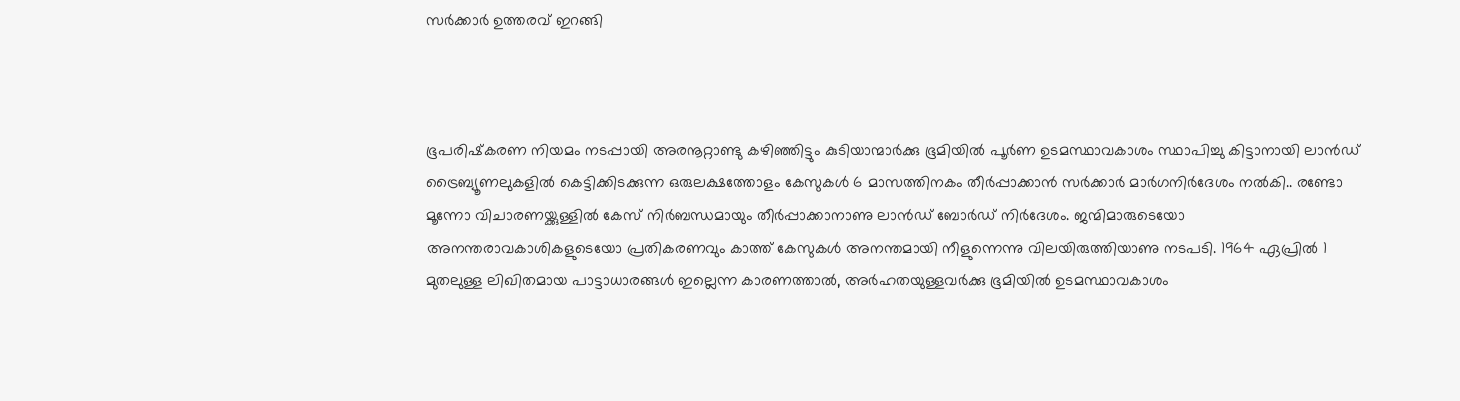സര്‍ക്കാര്‍ ഉത്തരവ് ഇറങ്ങി



ഭൂപരിഷ്‌കരണ നിയമം നടപ്പായി അരനൂറ്റാണ്ടു കഴിഞ്ഞിട്ടും കുടിയാന്മാര്‍ക്കു ഭൂമിയില്‍ പൂര്‍ണ ഉടമസ്ഥാവകാശം സ്ഥാപിച്ചു കിട്ടാനായി ലാന്‍ഡ് ട്രൈബ്യൂണലുകളില്‍ കെട്ടിക്കിടക്കുന്ന ഒരുലക്ഷത്തോളം കേസുകള്‍ 6 മാസത്തിനകം തീര്‍പ്പാക്കാന്‍ സര്‍ക്കാര്‍ മാര്‍ഗനിര്‍ദേശം നല്‍കി.. രണ്ടോ മൂന്നോ വിചാരണയ്ക്കുള്ളില്‍ കേസ് നിര്‍ബന്ധമായും തീര്‍പ്പാക്കാനാണു ലാന്‍ഡ് ബോര്‍ഡ് നിര്‍ദേശം. ജന്മിമാരുടെയോ അനന്തരാവകാശികളുടെയോ പ്രതികരണവും കാത്ത് കേസുകള്‍ അനന്തമായി നീളുന്നെന്നു വിലയിരുത്തിയാണു നടപടി. 1964 ഏപ്രില്‍ 1 മുതലുള്ള ലിഖിതമായ പാട്ടാധാരങ്ങള്‍ ഇല്ലെന്ന കാരണത്താല്‍, അര്‍ഹതയുള്ളവര്‍ക്കു ഭൂമിയില്‍ ഉടമസ്ഥാവകാശം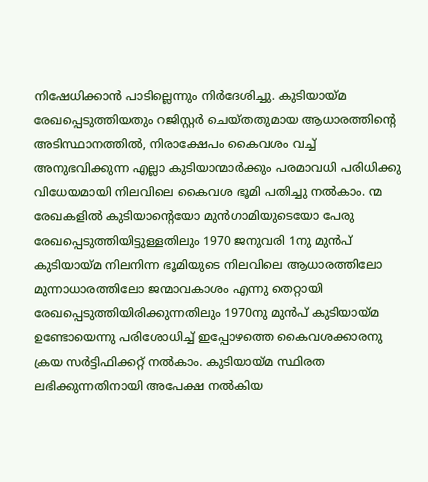നിഷേധിക്കാന്‍ പാടില്ലെന്നും നിര്‍ദേശിച്ചു. കുടിയായ്മ രേഖപ്പെടുത്തിയതും റജിസ്റ്റര്‍ ചെയ്തതുമായ ആധാരത്തിന്റെ അടിസ്ഥാനത്തില്‍, നിരാക്ഷേപം കൈവശം വച്ച് അനുഭവിക്കുന്ന എല്ലാ കുടിയാന്മാര്‍ക്കും പരമാവധി പരിധിക്കു വിധേയമായി നിലവിലെ കൈവശ ഭൂമി പതിച്ചു നല്‍കാം. ന്മ രേഖകളില്‍ കുടിയാന്റെയോ മുന്‍ഗാമിയുടെയോ പേരു രേഖപ്പെടുത്തിയിട്ടുള്ളതിലും 1970 ജനുവരി 1നു മുന്‍പ് കുടിയായ്മ നിലനിന്ന ഭൂമിയുടെ നിലവിലെ ആധാരത്തിലോ മുന്നാധാരത്തിലോ ജന്മാവകാശം എന്നു തെറ്റായി രേഖപ്പെടുത്തിയിരിക്കുന്നതിലും 1970നു മുന്‍പ് കുടിയായ്മ ഉണ്ടോയെന്നു പരിശോധിച്ച് ഇപ്പോഴത്തെ കൈവശക്കാരനു ക്രയ സര്‍ട്ടിഫിക്കറ്റ് നല്‍കാം. കുടിയായ്മ സ്ഥിരത ലഭിക്കുന്നതിനായി അപേക്ഷ നല്‍കിയ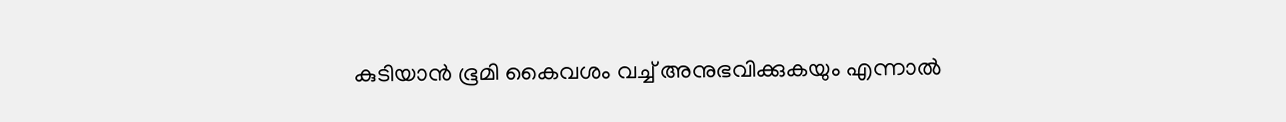കുടിയാന്‍ ഭൂമി കൈവശം വച്ച് അനുഭവിക്കുകയും എന്നാല്‍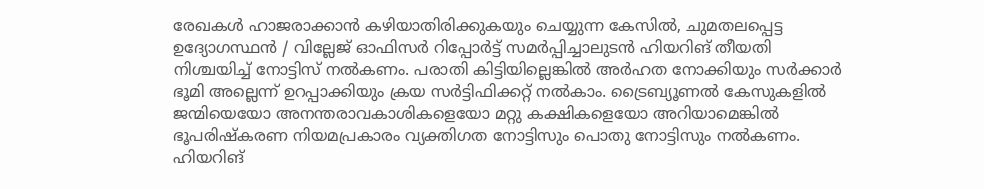രേഖകള്‍ ഹാജരാക്കാന്‍ കഴിയാതിരിക്കുകയും ചെയ്യുന്ന കേസില്‍, ചുമതലപ്പെട്ട ഉദ്യോഗസ്ഥന്‍ / വില്ലേജ് ഓഫിസര്‍ റിപ്പോര്‍ട്ട് സമര്‍പ്പിച്ചാലുടന്‍ ഹിയറിങ് തീയതി നിശ്ചയിച്ച് നോട്ടിസ് നല്‍കണം. പരാതി കിട്ടിയില്ലെങ്കില്‍ അര്‍ഹത നോക്കിയും സര്‍ക്കാര്‍ ഭൂമി അല്ലെന്ന് ഉറപ്പാക്കിയും ക്രയ സര്‍ട്ടിഫിക്കറ്റ് നല്‍കാം. ട്രൈബ്യൂണല്‍ കേസുകളില്‍ ജന്മിയെയോ അനന്തരാവകാശികളെയോ മറ്റു കക്ഷികളെയോ അറിയാമെങ്കില്‍ ഭൂപരിഷ്‌കരണ നിയമപ്രകാരം വ്യക്തിഗത നോട്ടിസും പൊതു നോട്ടിസും നല്‍കണം. ഹിയറിങ്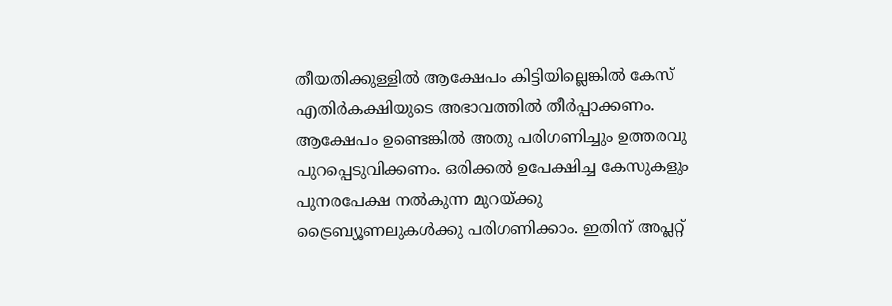തീയതിക്കുള്ളില്‍ ആക്ഷേപം കിട്ടിയില്ലെങ്കില്‍ കേസ് എതിര്‍കക്ഷിയുടെ അഭാവത്തില്‍ തീര്‍പ്പാക്കണം. ആക്ഷേപം ഉണ്ടെങ്കില്‍ അതു പരിഗണിച്ചും ഉത്തരവു പുറപ്പെടുവിക്കണം. ഒരിക്കല്‍ ഉപേക്ഷിച്ച കേസുകളും പുനരപേക്ഷ നല്‍കുന്ന മുറയ്ക്കു ട്രൈബ്യൂണലുകള്‍ക്കു പരിഗണിക്കാം. ഇതിന് അപ്ലറ്റ്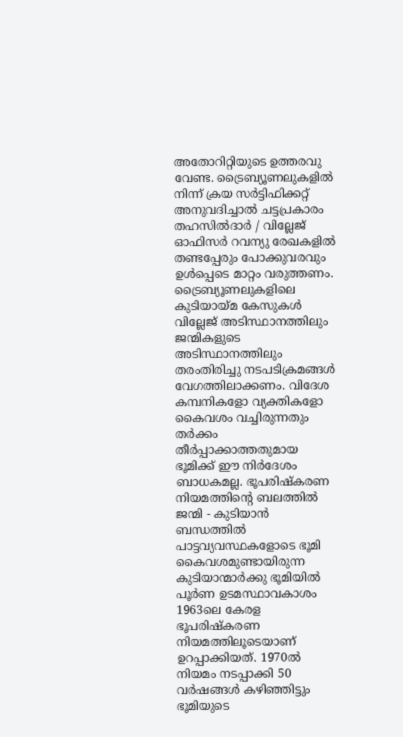അതോറിറ്റിയുടെ ഉത്തരവു വേണ്ട. ട്രൈബ്യൂണലുകളില്‍ നിന്ന് ക്രയ സര്‍ട്ടിഫിക്കറ്റ് അനുവദിച്ചാല്‍ ചട്ടപ്രകാരം തഹസില്‍ദാര്‍ / വില്ലേജ് ഓഫിസര്‍ റവന്യു രേഖകളില്‍ തണ്ടപ്പേരും പോക്കുവരവും ഉള്‍പ്പെടെ മാറ്റം വരുത്തണം. ട്രൈബ്യൂണലുകളിലെ കുടിയായ്മ കേസുകള്‍ വില്ലേജ് അടിസ്ഥാനത്തിലും ജന്മികളുടെ അടിസ്ഥാനത്തിലും തരംതിരിച്ചു നടപടിക്രമങ്ങള്‍ വേഗത്തിലാക്കണം. വിദേശ കമ്പനികളോ വ്യക്തികളോ കൈവശം വച്ചിരുന്നതും തര്‍ക്കം തീര്‍പ്പാക്കാത്തതുമായ ഭൂമിക്ക് ഈ നിര്‍ദേശം ബാധകമല്ല. ഭൂപരിഷ്‌കരണ നിയമത്തിന്റെ ബലത്തില്‍ ജന്മി - കുടിയാന്‍ ബന്ധത്തില്‍ പാട്ടവ്യവസ്ഥകളോടെ ഭൂമി കൈവശമുണ്ടായിരുന്ന കുടിയാന്മാര്‍ക്കു ഭൂമിയില്‍ പൂര്‍ണ ഉടമസ്ഥാവകാശം 1963ലെ കേരള ഭൂപരിഷ്‌കരണ നിയമത്തിലൂടെയാണ് ഉറപ്പാക്കിയത്. 1970ല്‍ നിയമം നടപ്പാക്കി 50 വര്‍ഷങ്ങള്‍ കഴിഞ്ഞിട്ടും ഭൂമിയുടെ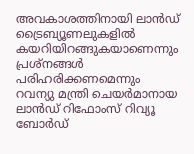അവകാശത്തിനായി ലാന്‍ഡ് ട്രൈബ്യൂണലുകളില്‍ കയറിയിറങ്ങുകയാണെന്നും പ്രശ്‌നങ്ങള്‍ പരിഹരിക്കണമെന്നും റവന്യു മന്ത്രി ചെയര്‍മാനായ ലാന്‍ഡ് റിഫോംസ് റിവ്യൂ ബോര്‍ഡ്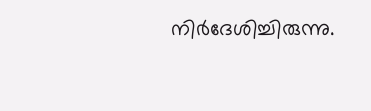നിര്‍ദേശിച്ചിരുന്നു.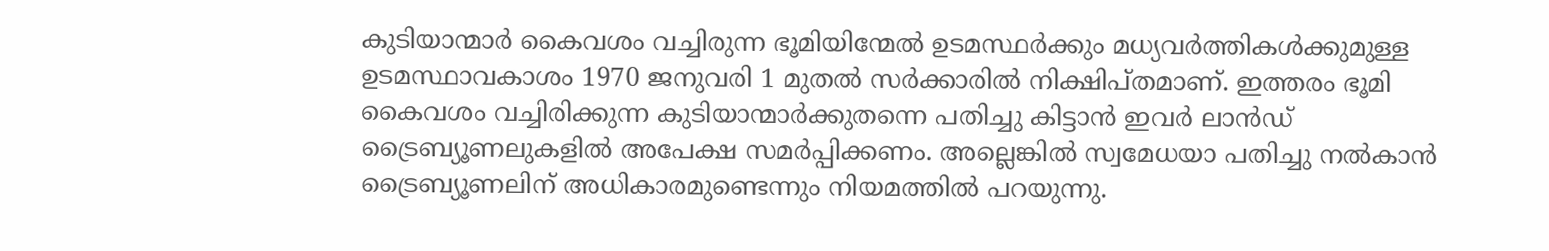കുടിയാന്മാര്‍ കൈവശം വച്ചിരുന്ന ഭൂമിയിന്മേല്‍ ഉടമസ്ഥര്‍ക്കും മധ്യവര്‍ത്തികള്‍ക്കുമുള്ള ഉടമസ്ഥാവകാശം 1970 ജനുവരി 1 മുതല്‍ സര്‍ക്കാരില്‍ നിക്ഷിപ്തമാണ്. ഇത്തരം ഭൂമി കൈവശം വച്ചിരിക്കുന്ന കുടിയാന്മാര്‍ക്കുതന്നെ പതിച്ചു കിട്ടാന്‍ ഇവര്‍ ലാന്‍ഡ് ട്രൈബ്യൂണലുകളില്‍ അപേക്ഷ സമര്‍പ്പിക്കണം. അല്ലെങ്കില്‍ സ്വമേധയാ പതിച്ചു നല്‍കാന്‍ ട്രൈബ്യൂണലിന് അധികാരമുണ്ടെന്നും നിയമത്തില്‍ പറയുന്നു.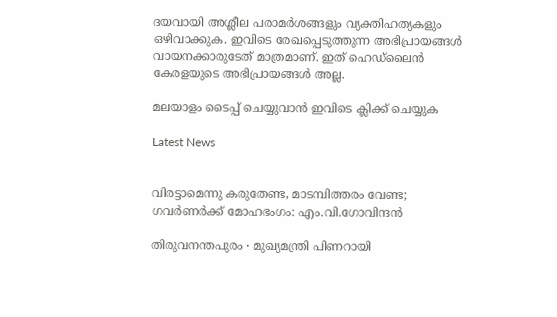ദയവായി അശ്ലീല പരാമര്‍ശങ്ങളും വ്യക്തിഹത്യകളും ഒഴിവാക്കുക. ഇവിടെ രേഖപ്പെടുത്തുന്ന അഭിപ്രായങ്ങള്‍ വായനക്കാരുടേത്‌ മാത്രമാണ്‌. ഇത്‌ ഹെഡ്‌ലൈന്‍ കേരളയുടെ അഭിപ്രായങ്ങള്‍ അല്ല.

മലയാളം ടൈപ്പ് ചെയ്യുവാൻ ഇവിടെ ക്ലിക്ക് ചെയ്യുക

Latest News


വിരട്ടാമെന്നു കരുതേണ്ട, മാടമ്പിത്തരം വേണ്ട; ഗവർണർക്ക് മോഹഭംഗം: എം.വി.ഗോവിന്ദൻ

തിരുവനന്തപുരം ∙ മുഖ്യമന്ത്രി പിണറായി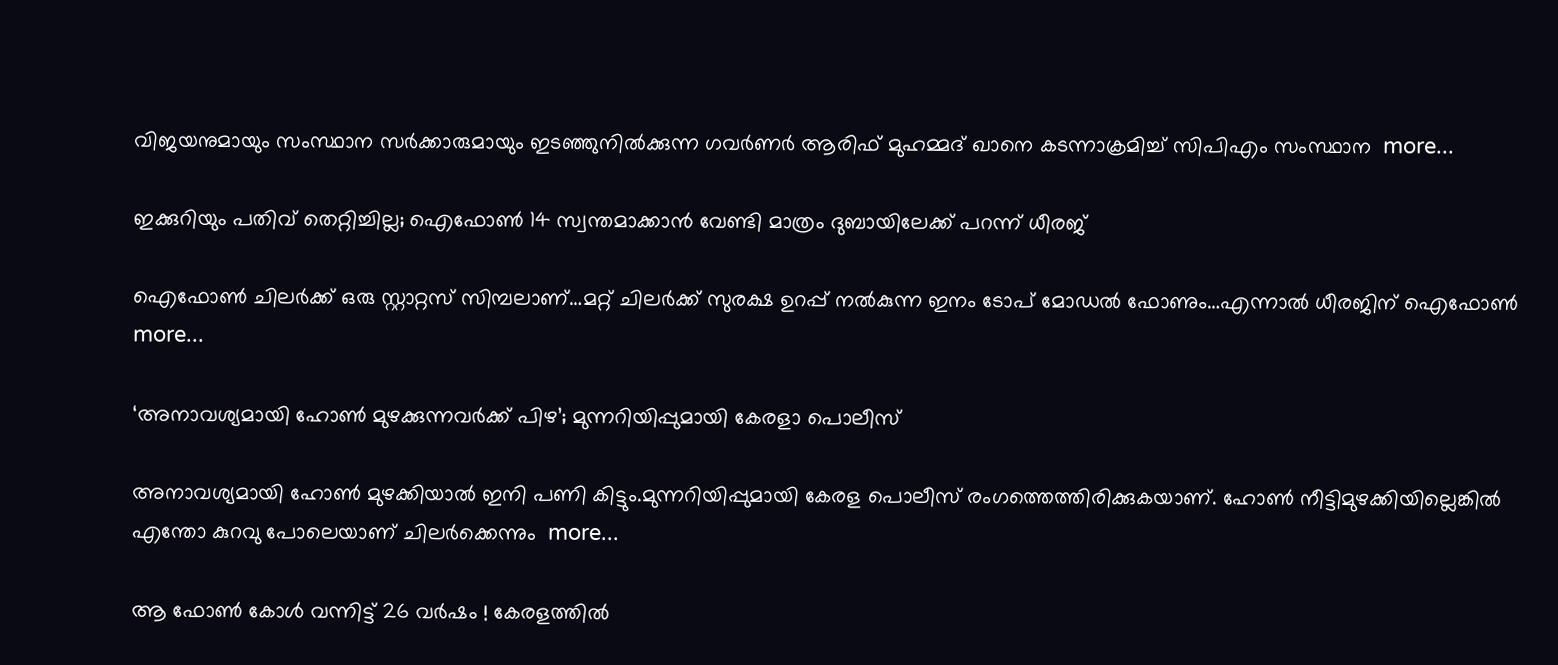വിജയനുമായും സംസ്ഥാന സർക്കാരുമായും ഇടഞ്ഞുനിൽക്കുന്ന ഗവര്‍ണർ ആരിഫ് മുഹമ്മദ് ഖാനെ കടന്നാക്രമിച്ച് സിപിഎം സംസ്ഥാന  more...

ഇക്കുറിയും പതിവ് തെറ്റിച്ചില്ല; ഐഫോൺ 14 സ്വന്തമാക്കാൻ വേണ്ടി മാത്രം ദുബായിലേക്ക് പറന്ന് ധീരജ്

ഐഫോൺ ചിലർക്ക് ഒരു സ്റ്റാറ്റസ് സിമ്പലാണ്…മറ്റ് ചിലർക്ക് സുരക്ഷ ഉറപ്പ് നൽകുന്ന ഇനം ടോപ് മോഡൽ ഫോണും…എന്നാൽ ധീരജിന് ഐഫോൺ  more...

‘അനാവശ്യമായി ഹോണ്‍ മുഴക്കുന്നവർക്ക് പിഴ’; മുന്നറിയിപ്പുമായി കേരളാ പൊലീസ്

അനാവശ്യമായി ഹോണ്‍ മുഴക്കിയാല്‍ ഇനി പണി കിട്ടും.മുന്നറിയിപ്പുമായി കേരള പൊലീസ് രംഗത്തെത്തിരിക്കുകയാണ്. ഹോണ്‍ നീട്ടിമുഴക്കിയില്ലെങ്കില്‍ എന്തോ കുറവു പോലെയാണ് ചിലര്‍ക്കെന്നും  more...

ആ ഫോൺ കോൾ വന്നിട്ട് 26 വർഷം ! കേരളത്തിൽ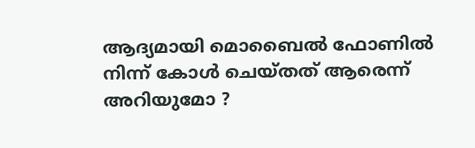ആദ്യമായി മൊബൈൽ ഫോണിൽ നിന്ന് കോൾ ചെയ്തത് ആരെന്ന് അറിയുമോ ?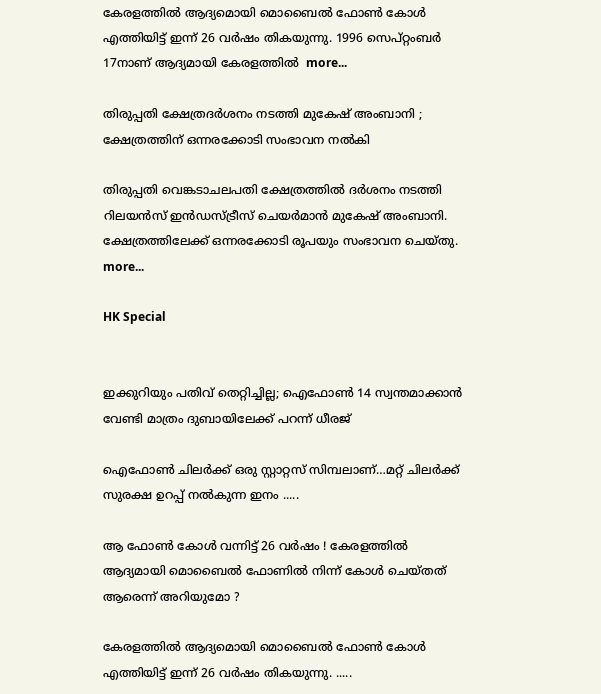കേരളത്തിൽ ആദ്യമൊയി മൊബൈൽ ഫോൺ കോൾ എത്തിയിട്ട് ഇന്ന് 26 വർഷം തികയുന്നു. 1996 സെപ്റ്റംബർ 17നാണ് ആദ്യമായി കേരളത്തിൽ  more...

തിരുപ്പതി ക്ഷേത്രദർശനം നടത്തി മുകേഷ് അംബാനി ; ക്ഷേത്രത്തിന് ഒന്നരക്കോടി സംഭാവന നൽകി

തിരുപ്പതി വെങ്കടാചലപതി ക്ഷേത്രത്തിൽ ദർശനം നടത്തി റിലയൻസ് ഇൻഡസ്ട്രീസ് ചെയർമാൻ മുകേഷ് അംബാനി. ക്ഷേത്രത്തിലേക്ക് ഒന്നരക്കോടി രൂപയും സംഭാവന ചെയ്തു.  more...

HK Special


ഇക്കുറിയും പതിവ് തെറ്റിച്ചില്ല; ഐഫോൺ 14 സ്വന്തമാക്കാൻ വേണ്ടി മാത്രം ദുബായിലേക്ക് പറന്ന് ധീരജ്

ഐഫോൺ ചിലർക്ക് ഒരു സ്റ്റാറ്റസ് സിമ്പലാണ്…മറ്റ് ചിലർക്ക് സുരക്ഷ ഉറപ്പ് നൽകുന്ന ഇനം .....

ആ ഫോൺ കോൾ വന്നിട്ട് 26 വർഷം ! കേരളത്തിൽ ആദ്യമായി മൊബൈൽ ഫോണിൽ നിന്ന് കോൾ ചെയ്തത് ആരെന്ന് അറിയുമോ ?

കേരളത്തിൽ ആദ്യമൊയി മൊബൈൽ ഫോൺ കോൾ എത്തിയിട്ട് ഇന്ന് 26 വർഷം തികയുന്നു. .....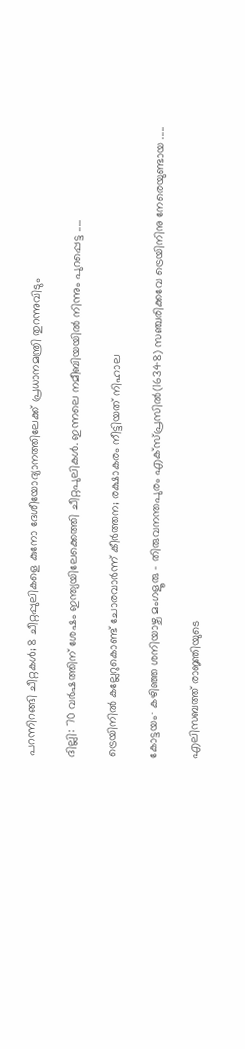പറന്നിറങ്ങി ചീറ്റകൾ; 8 ചീറ്റപ്പുലികളെ കുനോ ദേശീയോദ്യാനത്തിലേക്ക് പ്രധാനമന്ത്രി തുറന്നുവിടും

ദില്ലി: 70 വർഷത്തിന് ശേഷം ഇന്ത്യയിലേക്കെത്തി ചീറ്റപുലികൾ. ഇന്നലെ നമീബിയയില്‍ നിന്നും പുറപ്പെട്ട .....

ട്രെയിനിൽ കല്ലേറുകൊണ്ട് ചോരവാർന്ന് കീർത്തന; രക്ഷാകരം നീട്ടിയത് നിഹാല

കോട്ടയം∙ കഴിഞ്ഞ ശനിയാഴ്ച മംഗളൂരു – തിരുവനന്തപുരം എക്സ്പ്രസിൽ(16348) സഞ്ചരിക്കവേ ട്രെയിനിനു നേരെയുണ്ടായ .....

എലിസബത്ത് രാജ്ഞിയുടെ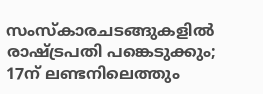സംസ്കാരചടങ്ങുകളിൽ രാഷ്ട്രപതി പങ്കെടുക്കും; 17ന് ലണ്ടനിലെത്തും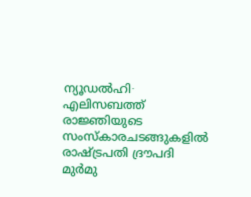ന്യൂഡൽഹി∙ എലിസബത്ത് രാജ്ഞിയുടെ സംസ്കാരചടങ്ങുകളിൽ രാഷ്ട്രപതി ദ്രൗപദി മുർമു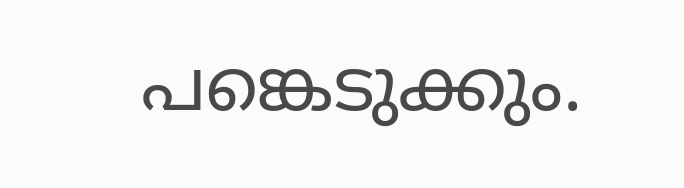പങ്കെടുക്കും.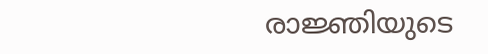രാജ്ഞിയുടെ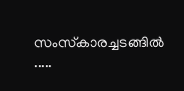സംസ്‌കാരച്ചടങ്ങിൽ .....